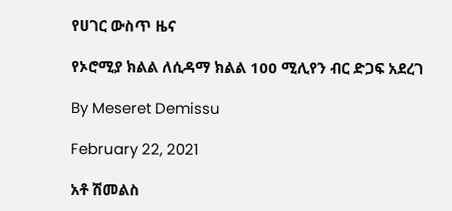የሀገር ውስጥ ዜና

የኦሮሚያ ክልል ለሲዳማ ክልል 100 ሚሊየን ብር ድጋፍ አደረገ

By Meseret Demissu

February 22, 2021

አቶ ሽመልስ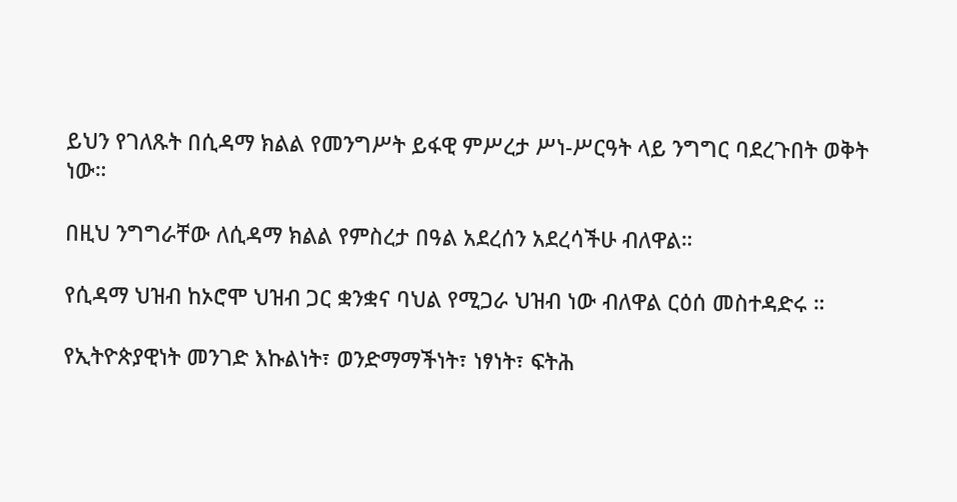ይህን የገለጹት በሲዳማ ክልል የመንግሥት ይፋዊ ምሥረታ ሥነ-ሥርዓት ላይ ንግግር ባደረጉበት ወቅት ነው።

በዚህ ንግግራቸው ለሲዳማ ክልል የምስረታ በዓል አደረሰን አደረሳችሁ ብለዋል።

የሲዳማ ህዝብ ከኦሮሞ ህዝብ ጋር ቋንቋና ባህል የሚጋራ ህዝብ ነው ብለዋል ርዕሰ መስተዳድሩ ።

የኢትዮጵያዊነት መንገድ እኩልነት፣ ወንድማማችነት፣ ነፃነት፣ ፍትሕ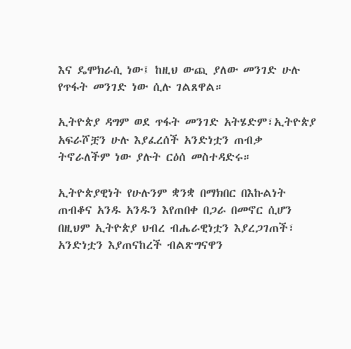እና ዴሞክራሲ ነው፤ ከዚህ ውጪ ያለው መንገድ ሁሉ የጥፋት መንገድ ነው ሲሉ ገልጸዋል።

ኢትዮጵያ ዳግም ወደ ጥፋት መንገድ አትሄድም፣ኢትዮጵያ አፍራሾቿን ሁሉ እያፈረሰች አንድነቷን ጠብቃ ትኖራለችም ነው ያሉት ርዕሰ መስተዳድሩ።

ኢትዮጵያዊነት የሁሉንም ቋንቋ በማክበር በእኩልነት ጠብቆና አንዱ አንዱን እየጠበቀ በጋራ በመኖር ሲሆን በዚህም ኢትዮጵያ ህብረ ብሔራዊነቷን እያረጋገጠች፣ አንድነቷን እያጠናከረች ብልጽግናዋን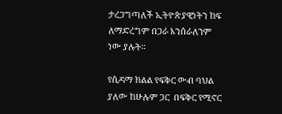ታረጋግጣለች ኢትዮጵያዊነትን ከፍ ለማድረግም በጋራ እንሰራለንም ነው ያሉት።

የሲዳማ ክልል የፍቅር ውብ ባህል ያለው ከሁሉም ጋር  በፍቅር የሚኖር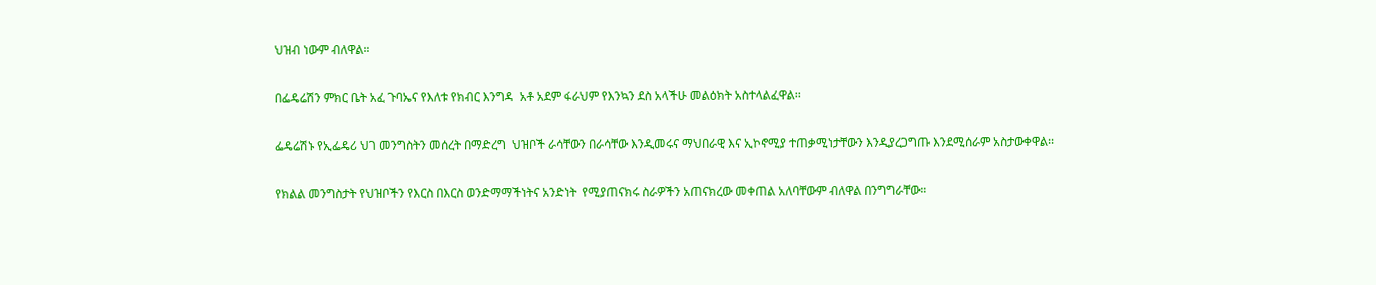ህዝብ ነውም ብለዋል።

በፌዴሬሽን ምክር ቤት አፈ ጉባኤና የእለቱ የክብር እንግዳ  አቶ አደም ፋራህም የእንኳን ደስ አላችሁ መልዕክት አስተላልፈዋል፡፡

ፌዴሬሽኑ የኢፌዴሪ ህገ መንግስትን መሰረት በማድረግ  ህዝቦች ራሳቸውን በራሳቸው እንዲመሩና ማህበራዊ እና ኢኮኖሚያ ተጠቃሚነታቸውን እንዲያረጋግጡ እንደሚሰራም አስታውቀዋል፡፡

የክልል መንግስታት የህዝቦችን የእርስ በእርስ ወንድማማችነትና አንድነት  የሚያጠናክሩ ስራዎችን አጠናክረው መቀጠል አለባቸውም ብለዋል በንግግራቸው።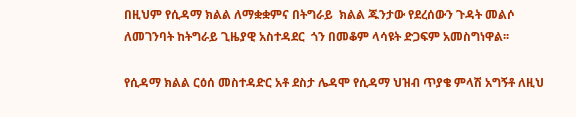በዚህም የሲዳማ ክልል ለማቋቋምና በትግራይ  ክልል ጁንታው የደረሰውን ጉዳት መልሶ ለመገንባት ከትግራይ ጊዜያዊ አስተዳደር  ጎን በመቆም ላሳዩት ድጋፍም አመስግነዋል፡፡

የሲዳማ ክልል ርዕሰ መስተዳድር አቶ ደስታ ሌዳሞ የሲዳማ ህዝብ ጥያቄ ምላሽ አግኝቶ ለዚህ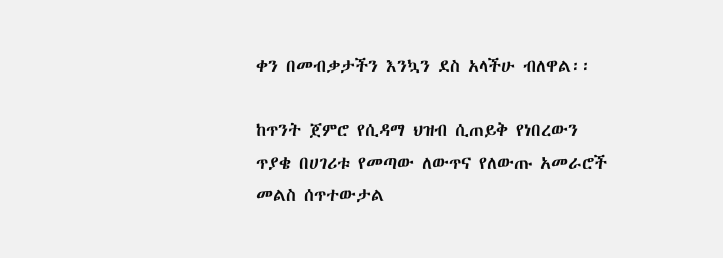ቀን በመብቃታችን እንኳን ደስ አላችሁ ብለዋል፡፡

ከጥንት ጀምሮ የሲዳማ ህዝብ ሲጠይቅ የነበረውን ጥያቄ በሀገሪቱ የመጣው ለውጥና የለውጡ አመራሮች መልስ ሰጥተውታል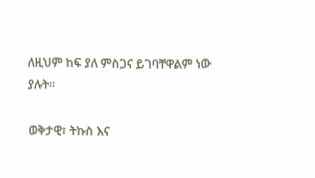ለዚህም ከፍ ያለ ምስጋና ይገባቸዋልም ነው ያሉት።

ወቅታዊ፣ ትኩስ እና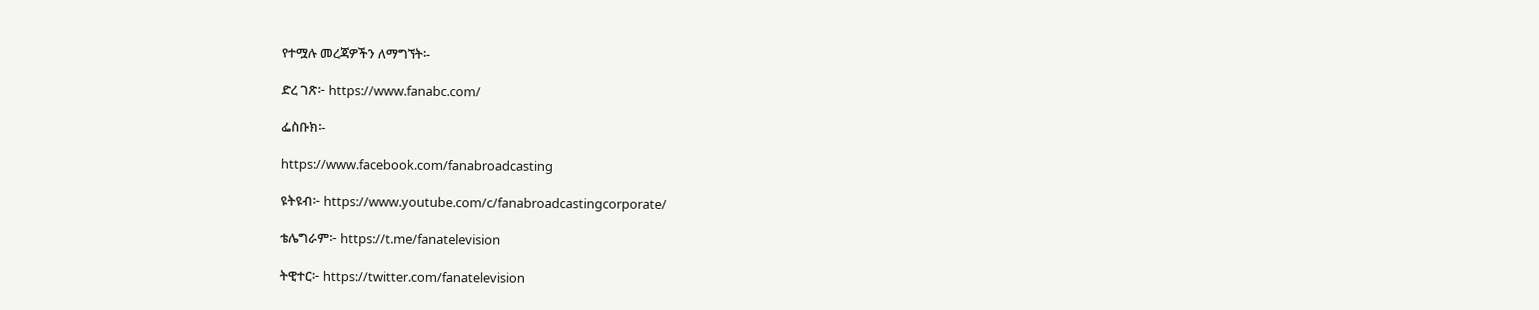የተሟሉ መረጃዎችን ለማግኘት፡-

ድረ ገጽ፦ https://www.fanabc.com/

ፌስቡክ፡-

https://www.facebook.com/fanabroadcasting

ዩትዩብ፦ https://www.youtube.com/c/fanabroadcastingcorporate/

ቴሌግራም፦ https://t.me/fanatelevision

ትዊተር፦ https://twitter.com/fanatelevision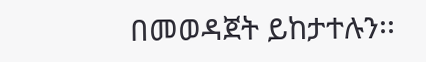በመወዳጀት ይከታተሉን፡፡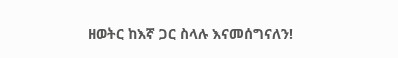ዘወትር ከእኛ ጋር ስላሉ እናመሰግናለን!